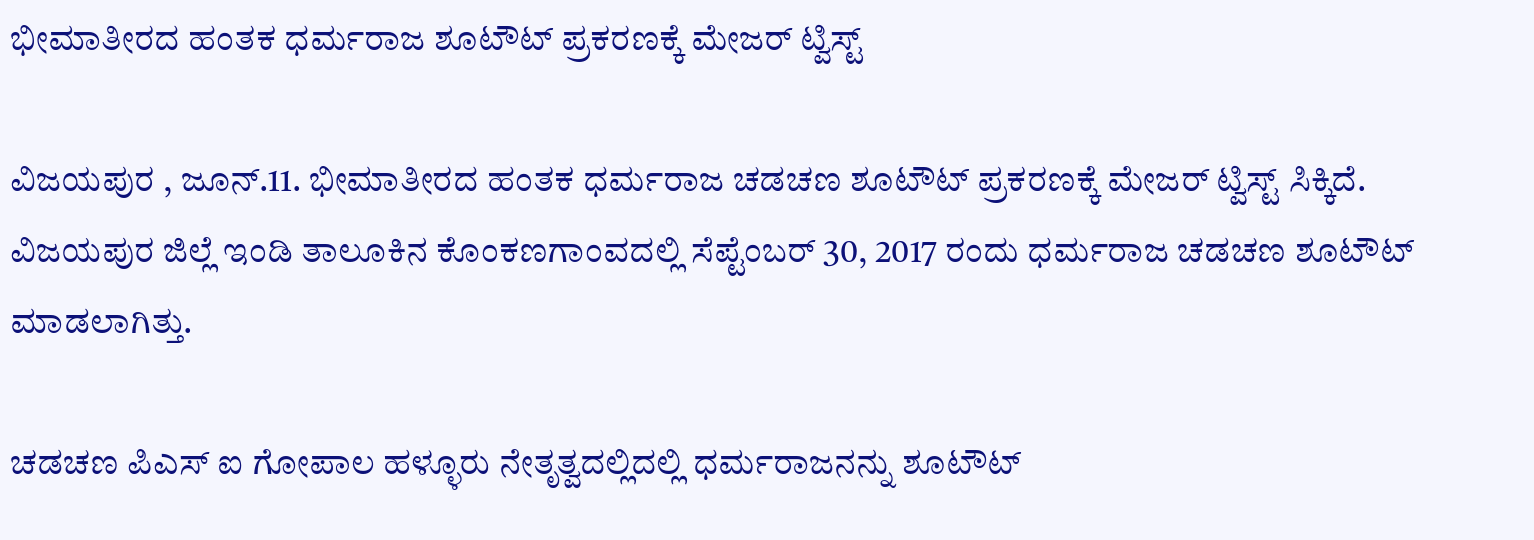ಭೀಮಾತೀರದ ಹಂತಕ ಧರ್ಮರಾಜ ಶೂಟೌಟ್ ಪ್ರಕರಣಕ್ಕೆ ಮೇಜರ್ ಟ್ವಿಸ್ಟ್

ವಿಜಯಪುರ , ಜೂನ್.11. ಭೀಮಾತೀರದ ಹಂತಕ ಧರ್ಮರಾಜ ಚಡಚಣ ಶೂಟೌಟ್ ಪ್ರಕರಣಕ್ಕೆ ಮೇಜರ್ ಟ್ವಿಸ್ಟ್ ಸಿಕ್ಕಿದೆ. ವಿಜಯಪುರ ಜಿಲ್ಲೆ ಇಂಡಿ ತಾಲೂಕಿನ ಕೊಂಕಣಗಾಂವದಲ್ಲಿ ಸೆಪ್ಟೆಂಬರ್ 30, 2017 ರಂದು ಧರ್ಮರಾಜ ಚಡಚಣ ಶೂಟೌಟ್ ಮಾಡಲಾಗಿತ್ತು.

ಚಡಚಣ ಪಿಎಸ್ ಐ ಗೋಪಾಲ ಹಳ್ಳೂರು ನೇತೃತ್ವದಲ್ಲಿದಲ್ಲಿ ಧರ್ಮರಾಜನನ್ನು ಶೂಟೌಟ್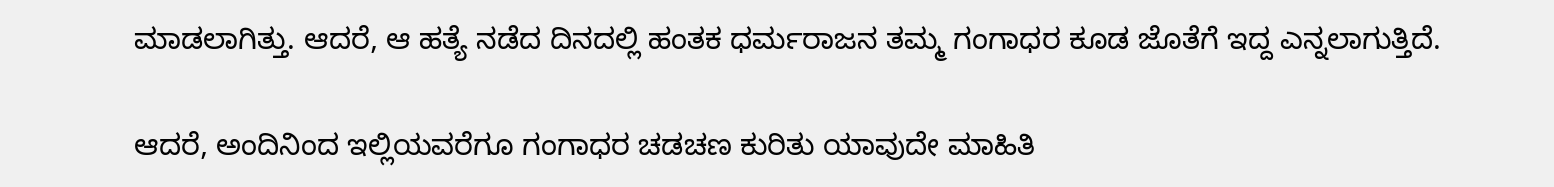ಮಾಡಲಾಗಿತ್ತು. ಆದರೆ, ಆ ಹತ್ಯೆ ನಡೆದ ದಿನದಲ್ಲಿ ಹಂತಕ ಧರ್ಮರಾಜನ ತಮ್ಮ ಗಂಗಾಧರ ಕೂಡ ಜೊತೆಗೆ ಇದ್ದ ಎನ್ನಲಾಗುತ್ತಿದೆ.

ಆದರೆ, ಅಂದಿನಿಂದ ಇಲ್ಲಿಯವರೆಗೂ ಗಂಗಾಧರ ಚಡಚಣ ಕುರಿತು ಯಾವುದೇ ಮಾಹಿತಿ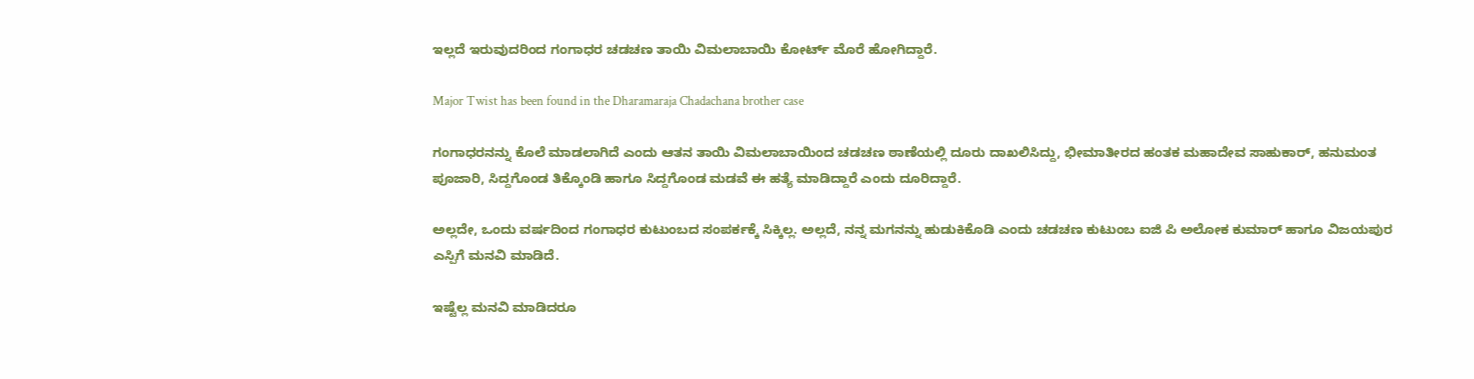ಇಲ್ಲದೆ ಇರುವುದರಿಂದ ಗಂಗಾಧರ ಚಡಚಣ ತಾಯಿ ವಿಮಲಾಬಾಯಿ ಕೋರ್ಟ್ ಮೊರೆ ಹೋಗಿದ್ದಾರೆ.

Major Twist has been found in the Dharamaraja Chadachana brother case

ಗಂಗಾಧರನನ್ನು ಕೊಲೆ ಮಾಡಲಾಗಿದೆ ಎಂದು ಆತನ ತಾಯಿ ವಿಮಲಾಬಾಯಿಂದ ಚಡಚಣ ಠಾಣೆಯಲ್ಲಿ ದೂರು ದಾಖಲಿಸಿದ್ದು, ಭೀಮಾತೀರದ ಹಂತಕ ಮಹಾದೇವ ಸಾಹುಕಾರ್, ಹನುಮಂತ ಪೂಜಾರಿ, ಸಿದ್ದಗೊಂಡ ತಿಕ್ಕೊಂಡಿ ಹಾಗೂ ಸಿದ್ದಗೊಂಡ ಮಡವೆ ಈ ಹತ್ಯೆ ಮಾಡಿದ್ದಾರೆ ಎಂದು ದೂರಿದ್ದಾರೆ.

ಅಲ್ಲದೇ, ಒಂದು ವರ್ಷದಿಂದ ಗಂಗಾಧರ ಕುಟುಂಬದ ಸಂಪರ್ಕಕ್ಕೆ ಸಿಕ್ಕಿಲ್ಲ. ಅಲ್ಲದೆ, ನನ್ನ ಮಗನನ್ನು ಹುಡುಕಿಕೊಡಿ ಎಂದು ಚಡಚಣ ಕುಟುಂಬ ಐಜಿ ಪಿ ಅಲೋಕ ಕುಮಾರ್ ಹಾಗೂ ವಿಜಯಪುರ ಎಸ್ಪಿಗೆ ಮನವಿ ಮಾಡಿದೆ.

ಇಷ್ಟೆಲ್ಲ ಮನವಿ ಮಾಡಿದರೂ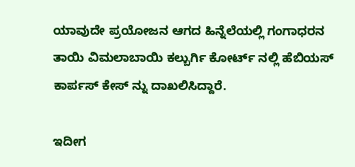ಯಾವುದೇ ಪ್ರಯೋಜನ ಆಗದ ಹಿನ್ನೆಲೆಯಲ್ಲಿ ಗಂಗಾಧರನ ತಾಯಿ ವಿಮಲಾಬಾಯಿ ಕಲ್ಬುರ್ಗಿ ಕೋರ್ಟ್ ನಲ್ಲಿ ಹೆಬಿಯಸ್ ಕಾರ್ಪಸ್ ಕೇಸ್ ನ್ನು ದಾಖಲಿಸಿದ್ದಾರೆ.

ಇದೀಗ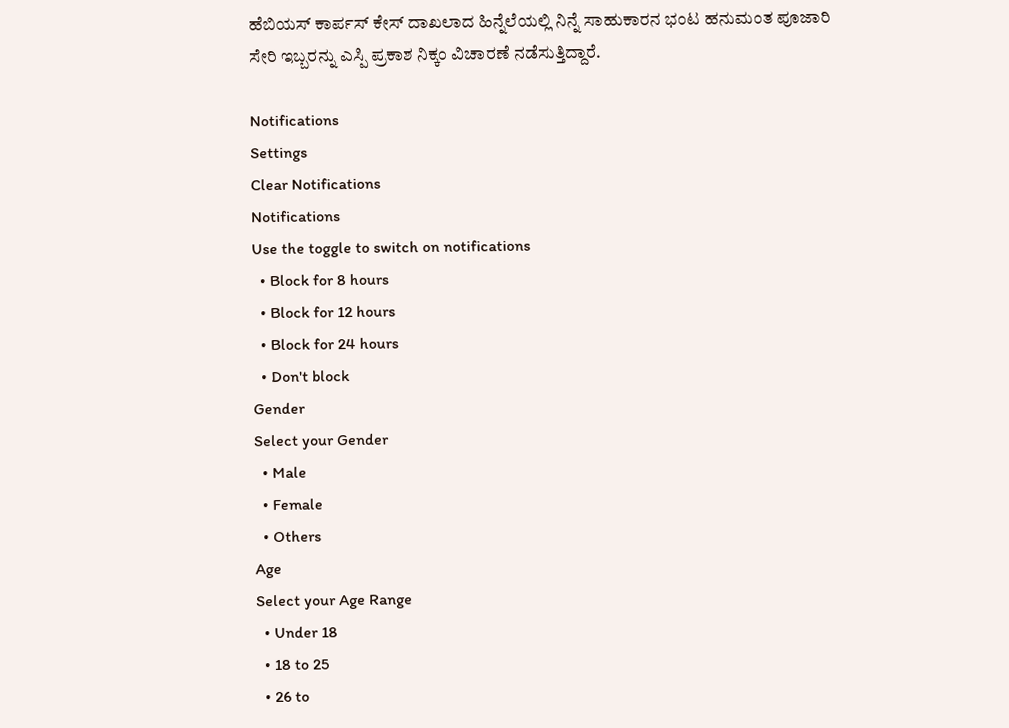ಹೆಬಿಯಸ್ ಕಾರ್ಪಸ್ ಕೇಸ್ ದಾಖಲಾದ ಹಿನ್ನೆಲೆಯಲ್ಲಿ ನಿನ್ನೆ ಸಾಹುಕಾರನ ಭಂಟ ಹನುಮಂತ ಪೂಜಾರಿ ಸೇರಿ ಇಬ್ಬರನ್ನು ಎಸ್ಪಿ ಪ್ರಕಾಶ ನಿಕ್ಕಂ ವಿಚಾರಣೆ ನಡೆಸುತ್ತಿದ್ದಾರೆ.

Notifications
Settings
Clear Notifications
Notifications
Use the toggle to switch on notifications
  • Block for 8 hours
  • Block for 12 hours
  • Block for 24 hours
  • Don't block
Gender
Select your Gender
  • Male
  • Female
  • Others
Age
Select your Age Range
  • Under 18
  • 18 to 25
  • 26 to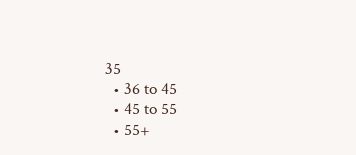35
  • 36 to 45
  • 45 to 55
  • 55+